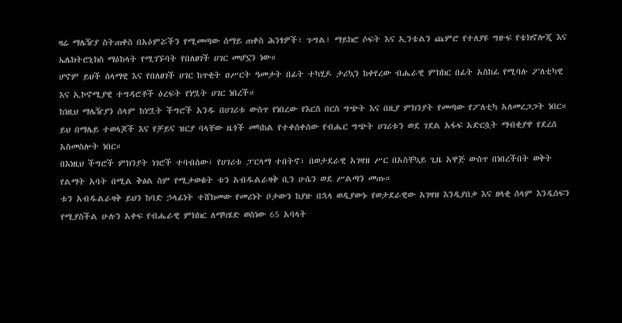ዛሬ ማሌዥያ ስትጠቀስ በአዕምሯችን የሚመጣው ሰማይ ጠቀስ ሕንፃዎች፣ ጉግል፣ ማይክሮ ሶፍት እና ኢንቴልን ጨምሮ የተለያዩ ግዙፍ የቴክኖሎጂ እና ኤሌክትሮኒክስ ማዕከላት የሚገኙባት የበለፀገች ሀገር መሆኗን ነው።
ሆኖም ይህች ሰላማዊ እና የበለፀገች ሀገር ከጥቂት ዐሥርት ዓመታት በፊት ተካሂዶ ታሪኳን ከቀየረው ብሔራዊ ምክክር በፊት አስከፊ የሚባሉ ፖለቲካዊ እና ኢኮኖሚያዊ ተግዳሮቶች ዕረፍት የነሧት ሀገር ነበረች።
ከነዚህ ማሌዥያን ሰላም ከነሧት ችግሮች አንዱ በሀገሪቱ ውስጥ የነበረው የእርስ በርስ ግጭት እና በዚያ ምክንያት የመጣው የፖለቲካ አለመረጋጋት ነበር።
ይህ በማሌይ ተወላጆች እና የቻይና ዝርያ ባላቸው ዜጎች መካከል የተቀሰቀሰው የብሔር ግጭት ሀገሪቱን ወደ ገደል አፋፍ አድርሷት ማብቂያዋ የደረሰ አስመስሎት ነበር።
በእነዚህ ችግሮች ምክንያት ነገሮች ተባብሰው፣ የሀገሪቱ ፓርላማ ተበትኖ፣ በወታደራዊ አገዛዝ ሥር በአስቸኳይ ጊዜ አዋጅ ውስጥ በነበረችበት ወቅት የልማት አባት በሚል ቅፅል ስም የሚታወቁት ቱን አብዱልራዛቅ ቢን ሁሴን ወደ ሥልጣን መጡ።
ቱን አብዱልራዛቅ ይህን ከባድ ኃላፊነት ተሸክመው የመሪነት ቦታውን ከያዙ በኋላ ወዲያውኑ የወታደራዊው አገዛዝ እንዲያበቃ እና ዘላቂ ሰላም እንዲሰፍን የሚያስችል ሁሉን አቀፍ የብሔራዊ ምክክር ለማካሄድ ወስነው 65 አባላት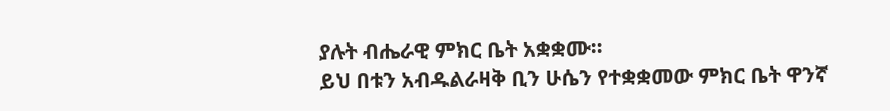ያሉት ብሔራዊ ምክር ቤት አቋቋሙ።
ይህ በቱን አብዱልራዛቅ ቢን ሁሴን የተቋቋመው ምክር ቤት ዋንኛ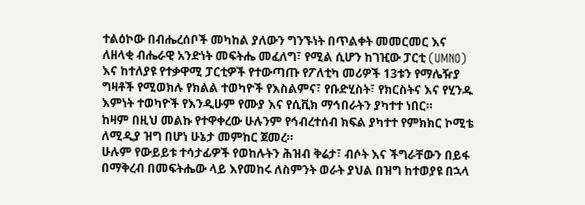ተልዕኮው በብሔረሰቦች መካከል ያለውን ግንኙነት በጥልቀት መመርመር እና ለዘላቂ ብሔራዊ አንድነት መፍትሔ መፈለግ፣ የሚል ሲሆን ከገዢው ፓርቲ (UMNO) እና ከተለያዩ የተቃዋሚ ፓርቲዎች የተውጣጡ የፖለቲካ መሪዎች 13ቱን የማሌዥያ ግዛቶች የሚወክሉ የክልል ተወካዮች የእስልምና፣ የቡድሂስት፣ የክርስትና እና የሂንዱ እምነት ተወካዮች የእንዲሁም የሙያ እና የሲቪክ ማኅበራትን ያካተተ ነበር።
ከዛም በዚህ መልኩ የተዋቀረው ሁሉንም የኅብረተሰብ ክፍል ያካተተ የምክክር ኮሚቴ ለሚዲያ ዝግ በሆነ ሁኔታ መምከር ጀመረ።
ሁሉም የውይይቱ ተሳታፊዎች የወከሉትን ሕዝብ ቅሬታ፣ ብሶት እና ችግራቸውን በይፋ በማቅረብ በመፍትሔው ላይ እየመከሩ ለስምንት ወራት ያህል በዝግ ከተወያዩ በኋላ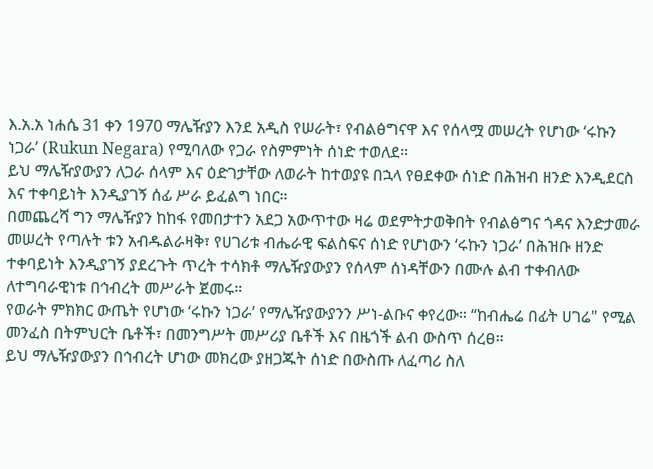እ.አ.አ ነሐሴ 31 ቀን 1970 ማሌዥያን እንደ አዲስ የሠራት፣ የብልፅግናዋ እና የሰላሟ መሠረት የሆነው ‘ሩኩን ነጋራ’ (Rukun Negara) የሚባለው የጋራ የስምምነት ሰነድ ተወለደ።
ይህ ማሌዥያውያን ለጋራ ሰላም እና ዕድገታቸው ለወራት ከተወያዩ በኋላ የፀደቀው ሰነድ በሕዝብ ዘንድ እንዲደርስ እና ተቀባይነት እንዲያገኝ ሰፊ ሥራ ይፈልግ ነበር።
በመጨረሻ ግን ማሌዥያን ከከፋ የመበታተን አደጋ አውጥተው ዛሬ ወደምትታወቅበት የብልፅግና ጎዳና እንድታመራ መሠረት የጣሉት ቱን አብዱልራዛቅ፣ የሀገሪቱ ብሔራዊ ፍልስፍና ሰነድ የሆነውን ‘ሩኩን ነጋራ’ በሕዝቡ ዘንድ ተቀባይነት እንዲያገኝ ያደረጉት ጥረት ተሳክቶ ማሌዥያውያን የሰላም ሰነዳቸውን በሙሉ ልብ ተቀብለው ለተግባራዊነቱ በኅብረት መሥራት ጀመሩ።
የወራት ምክክር ውጤት የሆነው ‘ሩኩን ነጋራ’ የማሌዥያውያንን ሥነ-ልቡና ቀየረው። “ከብሔሬ በፊት ሀገሬ" የሚል መንፈስ በትምህርት ቤቶች፣ በመንግሥት መሥሪያ ቤቶች እና በዜጎች ልብ ውስጥ ሰረፀ።
ይህ ማሌዥያውያን በኅብረት ሆነው መክረው ያዘጋጁት ሰነድ በውስጡ ለፈጣሪ ስለ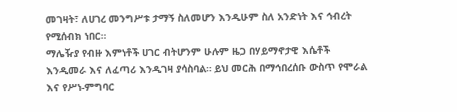መገዛት፣ ለሀገረ መንግሥቱ ታማኝ ስለመሆን እንዲሁም ስለ አንድነት እና ኅብረት የሚሰብክ ነበር።
ማሌዥያ የብዙ እምነቶች ሀገር ብትሆንም ሁሉም ዜጋ በሃይማኖታዊ እሴቶች እንዲመራ እና ለፈጣሪ እንዲገዛ ያሳስባል። ይህ መርሕ በማኅበረሰቡ ውስጥ የሞራል እና የሥነ-ምግባር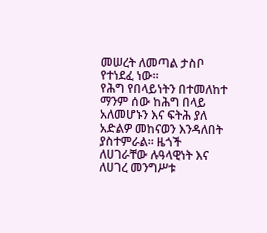መሠረት ለመጣል ታስቦ የተነደፈ ነው።
የሕግ የበላይነትን በተመለከተ ማንም ሰው ከሕግ በላይ አለመሆኑን እና ፍትሕ ያለ አድልዎ መከናወን እንዳለበት ያስተምራል። ዜጎች ለሀገራቸው ሉዓላዊነት እና ለሀገረ መንግሥቱ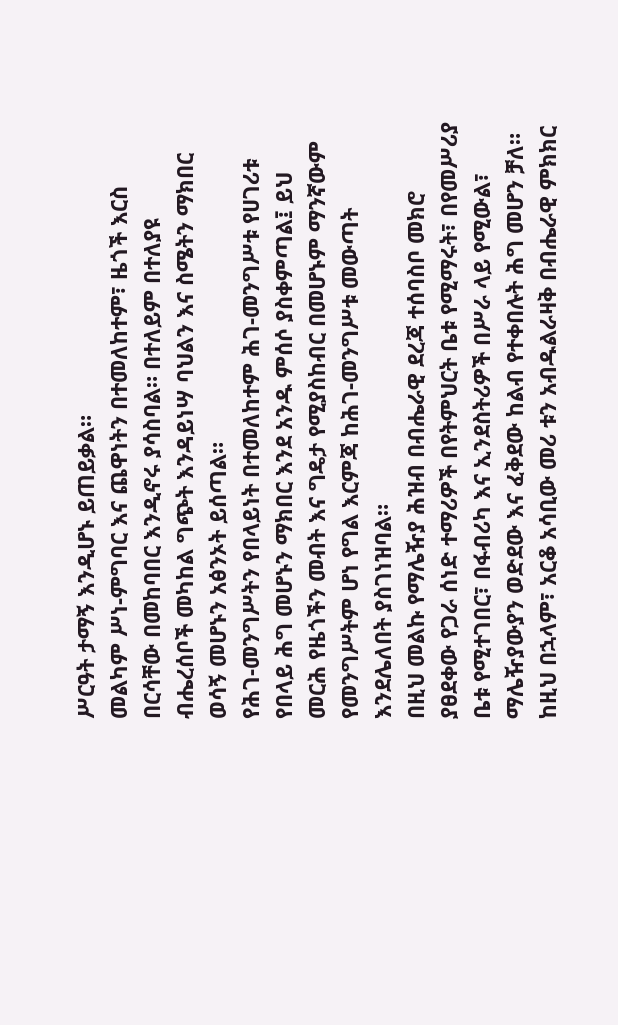ሥርዓት ታማኝ እንዲሆኑ ይጠይቃል።
መልካም ሥነ-ምግባር እና ጨዋነትን በተመለከተም፣ ዜጎች እርስ በርሳቸው በመከባበር እንዲኖሩ ያሳስባል። በተለይም በተለያዩ ብሔረሰቦች መካከል ግጭት እንዳይነሣ ባህልን እና ስሜትን ማክበር ወሳኝ መሆኑን አፅንኦት ይሰጣል።
የሕገ-መንግሥትን የበላይነት በተመለከተም ሕገ-መንግሥቱ የሀገሪቱ የበላይ ሕግ መሆኑን ማክበር እንደ አንዱ ምሰሶ ያስቀምጣል፤ ይህ መርሕ የዜጎችን መብት እና ግዴታ የሚያስከብር በመሆኑም ማንኛውም የመንግሥትም ሆነ የግል እርምጃ ከሕገ-መንግሥቱ መውጣት እንደሌለበት ያስገነዝባል።
በዚህ መልኩ የማሌዥያ ሕዝብ በብሔራዊ ደረጃ ተሰባስቦ መክሮ ያፀደቀው የጋራ ሰነድ ተማሪዎች በየትምህርት ቤቱ የሚማሩት፣ በየመሥሪያ ቤቱ የሚተገበር፣ በፋብሪካ እና ኢንደስትሪዎች በሥራ ላይ የሚውል፣ ማሌዥያውያን ወድደው እና ፈቅደው ከልብ የተቀበሉት ሕግ መሆን ቻለ።
ከዚህ በኋላም፣ አርቆ አሳቢው መሪ ቱን አብዱልራዛቅ በብሔራዊ ምክክር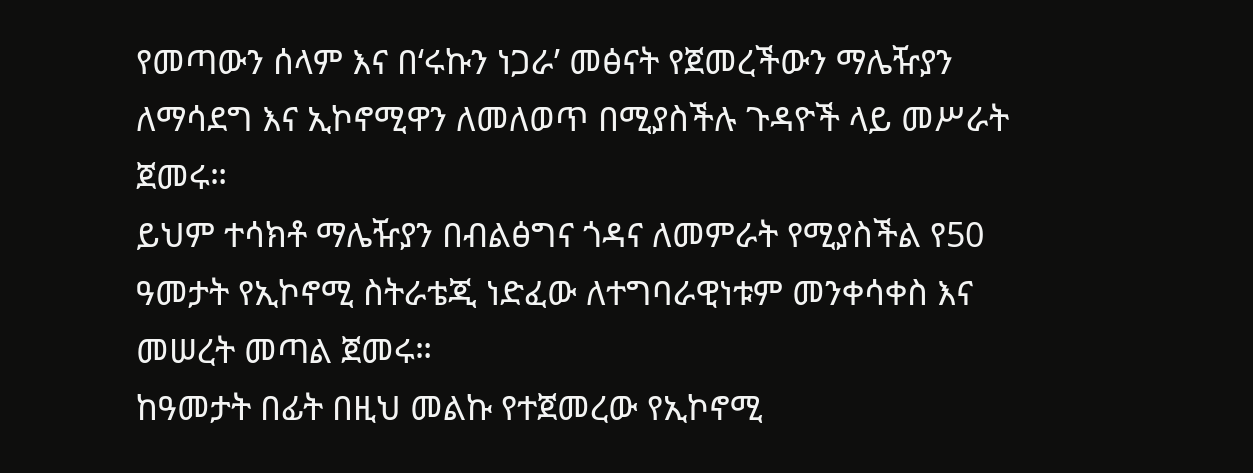የመጣውን ሰላም እና በ‘ሩኩን ነጋራ’ መፅናት የጀመረችውን ማሌዥያን ለማሳደግ እና ኢኮኖሚዋን ለመለወጥ በሚያስችሉ ጉዳዮች ላይ መሥራት ጀመሩ።
ይህም ተሳክቶ ማሌዥያን በብልፅግና ጎዳና ለመምራት የሚያስችል የ50 ዓመታት የኢኮኖሚ ስትራቴጂ ነድፈው ለተግባራዊነቱም መንቀሳቀስ እና መሠረት መጣል ጀመሩ።
ከዓመታት በፊት በዚህ መልኩ የተጀመረው የኢኮኖሚ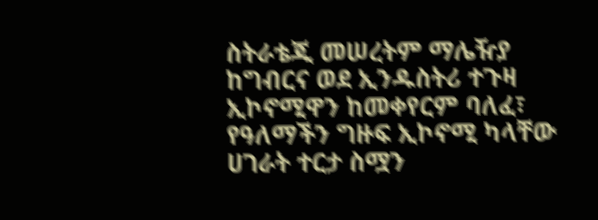ስትራቴጂ መሠረትም ማሌዥያ ከግብርና ወደ ኢንዱስትሪ ተጉዛ ኢኮኖሚዋን ከመቀየርም ባለፈ፣ የዓለማችን ግዙፍ ኢኮኖሚ ካላቸው ሀገራት ተርታ ስሟን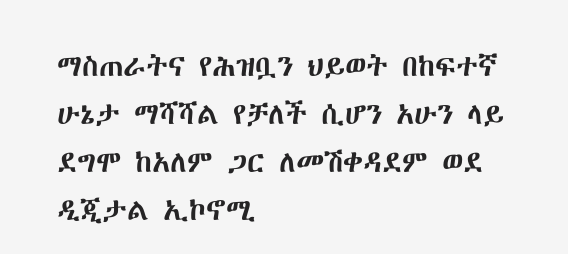ማስጠራትና የሕዝቧን ህይወት በከፍተኛ ሁኔታ ማሻሻል የቻለች ሲሆን አሁን ላይ ደግሞ ከአለም ጋር ለመሽቀዳደም ወደ ዲጂታል ኢኮኖሚ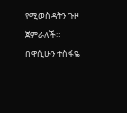የሚወስዳትን ጉዞ ጀምራለች።
በዋሲሁን ተስፋዬ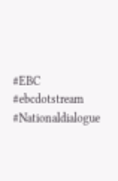#EBC #ebcdotstream #Nationaldialogue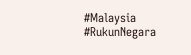#Malaysia #RukunNegara